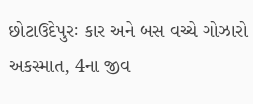છોટાઉદેપુરઃ કાર અને બસ વચ્ચે ગોઝારો અકસ્માત, 4ના જીવ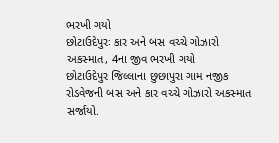ભરખી ગયો
છોટાઉદેપુરઃ કાર અને બસ વચ્ચે ગોઝારો અકસ્માત, 4ના જીવ ભરખી ગયો
છોટાઉદેપુર જિલ્લાના છુછાપુરા ગામ નજીક રોડવેજની બસ અને કાર વચ્ચે ગોઝારો અકસ્માત સર્જાયો.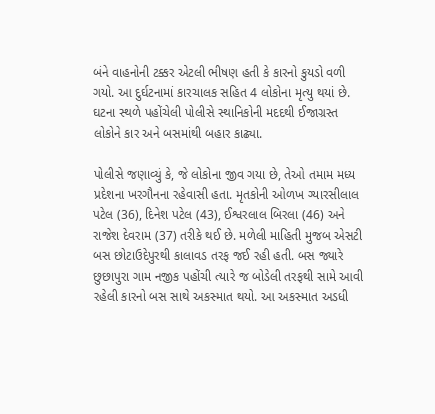બંને વાહનોની ટક્કર એટલી ભીષણ હતી કે કારનો કુયડો વળી ગયો. આ દુર્ઘટનામાં કારચાલક સહિત 4 લોકોના મૃત્યુ થયાં છે. ઘટના સ્થળે પહોંચેલી પોલીસે સ્થાનિકોની મદદથી ઈજાગ્રસ્ત લોકોને કાર અને બસમાંથી બહાર કાઢ્યા.

પોલીસે જણાવ્યું કે, જે લોકોના જીવ ગયા છે, તેઓ તમામ મધ્ય પ્રદેશના ખરગૌનના રહેવાસી હતા. મૃતકોની ઓળખ ગ્યારસીલાલ પટેલ (36), દિનેશ પટેલ (43), ઈશ્વરલાલ બિરલા (46) અને રાજેશ દેવરામ (37) તરીકે થઈ છે. મળેલી માહિતી મુજબ એસટી બસ છોટાઉદેપુરથી કાલાવડ તરફ જઈ રહી હતી. બસ જ્યારે છુછાપુરા ગામ નજીક પહોંચી ત્યારે જ બોડેલી તરફથી સામે આવી રહેલી કારનો બસ સાથે અકસ્માત થયો. આ અકસ્માત અડધી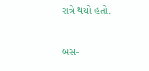રાત્રે થયો હતો.

બસ-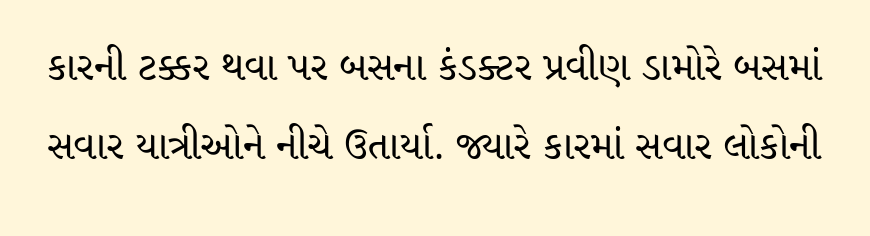કારની ટક્કર થવા પર બસના કંડક્ટર પ્રવીણ ડામોરે બસમાં સવાર યાત્રીઓને નીચે ઉતાર્યા. જ્યારે કારમાં સવાર લોકોની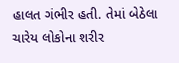હાલત ગંભીર હતી. તેમાં બેઠેલા ચારેય લોકોના શરીર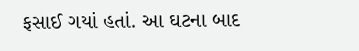ફસાઈ ગયાં હતાં. આ ઘટના બાદ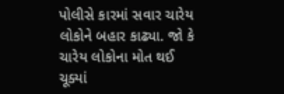પોલીસે કારમાં સવાર ચારેય લોકોને બહાર કાઢ્યા. જો કે ચારેય લોકોના મોત થઈ ચૂક્યાં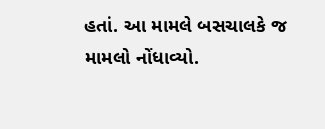હતાં. આ મામલે બસચાલકે જ મામલો નોંધાવ્યો.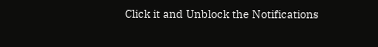Click it and Unblock the Notifications